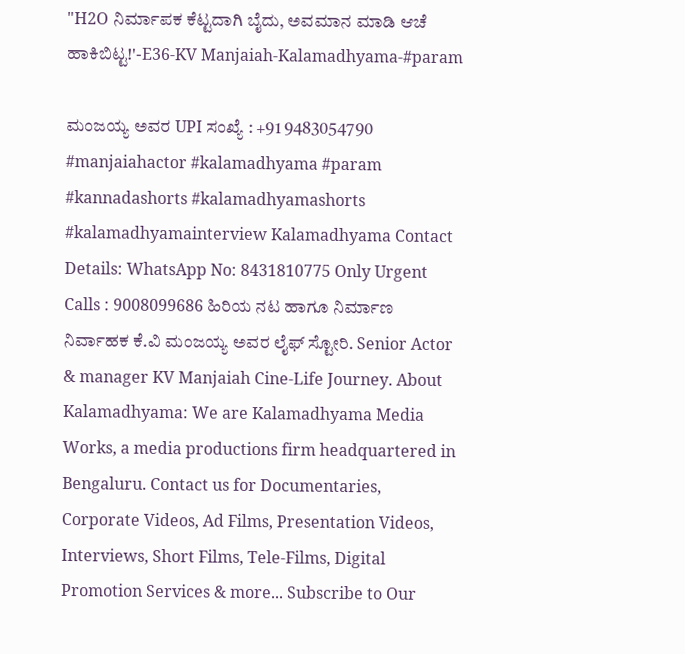"H2O ನಿರ್ಮಾಪಕ ಕೆಟ್ಟದಾಗಿ ಬೈದು, ಅವಮಾನ ಮಾಡಿ ಆಚೆ ಹಾಕಿಬಿಟ್ಟ!'-E36-KV Manjaiah-Kalamadhyama-#param

ಮಂಜಯ್ಯ ಅವರ UPI ಸಂಖ್ಯೆ : +91 9483054790 #manjaiahactor #kalamadhyama #param #kannadashorts #kalamadhyamashorts #kalamadhyamainterview Kalamadhyama Contact Details: WhatsApp No: 8431810775 Only Urgent Calls : 9008099686 ಹಿರಿಯ ನಟ ಹಾಗೂ ನಿರ್ಮಾಣ ನಿರ್ವಾಹಕ ಕೆ.ವಿ ಮಂಜಯ್ಯ ಅವರ ಲೈಫ್ ಸ್ಟೋರಿ. Senior Actor & manager KV Manjaiah Cine-Life Journey. About Kalamadhyama: We are Kalamadhyama Media Works, a media productions firm headquartered in Bengaluru. Contact us for Documentaries, Corporate Videos, Ad Films, Presentation Videos, Interviews, Short Films, Tele-Films, Digital Promotion Services & more... Subscribe to Our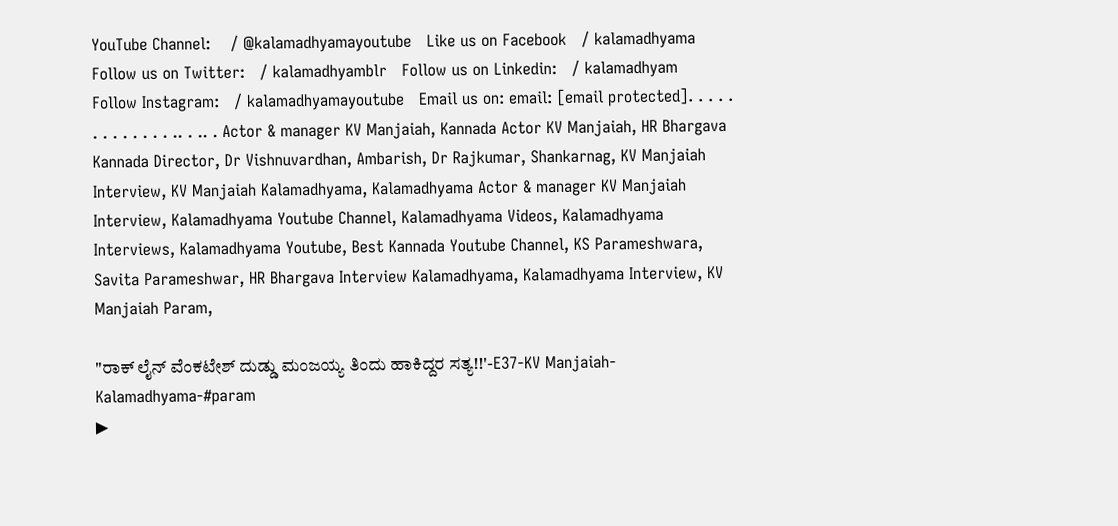YouTube Channel:    / @kalamadhyamayoutube   Like us on Facebook   / kalamadhyama   Follow us on Twitter:   / kalamadhyamblr   Follow us on Linkedin:   / kalamadhyam   Follow Instagram:   / kalamadhyamayoutube   Email us on: email: [email protected]. . . . . . . . . . . . . .. . .. . Actor & manager KV Manjaiah, Kannada Actor KV Manjaiah, HR Bhargava Kannada Director, Dr Vishnuvardhan, Ambarish, Dr Rajkumar, Shankarnag, KV Manjaiah Interview, KV Manjaiah Kalamadhyama, Kalamadhyama Actor & manager KV Manjaiah Interview, Kalamadhyama Youtube Channel, Kalamadhyama Videos, Kalamadhyama Interviews, Kalamadhyama Youtube, Best Kannada Youtube Channel, KS Parameshwara, Savita Parameshwar, HR Bhargava Interview Kalamadhyama, Kalamadhyama Interview, KV Manjaiah Param,

"ರಾಕ್ ಲೈನ್ ವೆಂಕಟೇಶ್ ದುಡ್ಡು ಮಂಜಯ್ಯ ತಿಂದು ಹಾಕಿದ್ದರ ಸತ್ಯ!!'-E37-KV Manjaiah-Kalamadhyama-#param
▶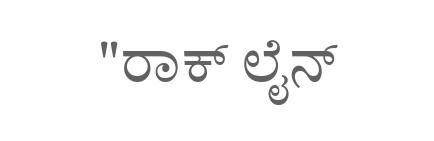"ರಾಕ್ ಲೈನ್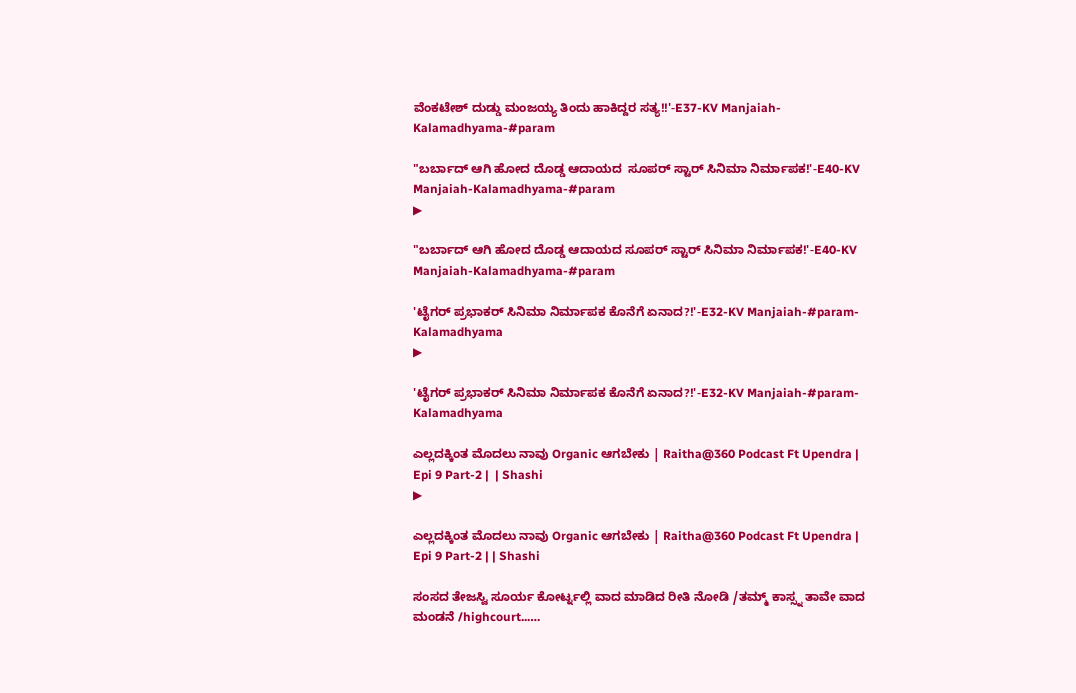ವೆಂಕಟೇಶ್ ದುಡ್ಡು ಮಂಜಯ್ಯ ತಿಂದು ಹಾಕಿದ್ದರ ಸತ್ಯ!!'-E37-KV Manjaiah-Kalamadhyama-#param

"ಬರ್ಬಾದ್ ಆಗಿ ಹೋದ ದೊಡ್ಡ ಆದಾಯದ  ಸೂಪರ್ ಸ್ಟಾರ್ ಸಿನಿಮಾ ನಿರ್ಮಾಪಕ!'-E40-KV Manjaiah-Kalamadhyama-#param
▶

"ಬರ್ಬಾದ್ ಆಗಿ ಹೋದ ದೊಡ್ಡ ಆದಾಯದ ಸೂಪರ್ ಸ್ಟಾರ್ ಸಿನಿಮಾ ನಿರ್ಮಾಪಕ!'-E40-KV Manjaiah-Kalamadhyama-#param

'ಟೈಗರ್ ಪ್ರಭಾಕರ್ ಸಿನಿಮಾ ನಿರ್ಮಾಪಕ ಕೊನೆಗೆ ಏನಾದ?!'-E32-KV Manjaiah-#param-Kalamadhyama
▶

'ಟೈಗರ್ ಪ್ರಭಾಕರ್ ಸಿನಿಮಾ ನಿರ್ಮಾಪಕ ಕೊನೆಗೆ ಏನಾದ?!'-E32-KV Manjaiah-#param-Kalamadhyama

ಎಲ್ಲದಕ್ಕಿಂತ ಮೊದಲು ನಾವು Organic ಆಗಬೇಕು | Raitha@360 Podcast Ft Upendra | Epi 9 Part-2 |  | Shashi
▶

ಎಲ್ಲದಕ್ಕಿಂತ ಮೊದಲು ನಾವು Organic ಆಗಬೇಕು | Raitha@360 Podcast Ft Upendra | Epi 9 Part-2 | | Shashi

ಸಂಸದ ತೇಜಸ್ವಿ ಸೂರ್ಯ ಕೋರ್ಟ್ನಲ್ಲಿ ವಾದ ಮಾಡಿದ ರೀತಿ ನೋಡಿ /ತಮ್ಮ್ ಕಾಸ್ಸ್ನ ತಾವೇ ವಾದ ಮಂಡನೆ /highcourt..….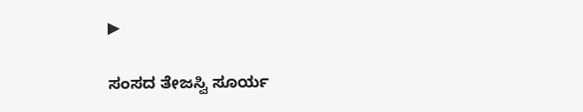▶

ಸಂಸದ ತೇಜಸ್ವಿ ಸೂರ್ಯ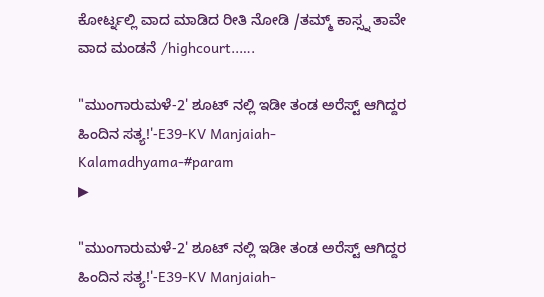ಕೋರ್ಟ್ನಲ್ಲಿ ವಾದ ಮಾಡಿದ ರೀತಿ ನೋಡಿ /ತಮ್ಮ್ ಕಾಸ್ಸ್ನ ತಾವೇ ವಾದ ಮಂಡನೆ /highcourt..….

"ಮುಂಗಾರುಮಳೆ-2' ಶೂಟ್ ನಲ್ಲಿ ಇಡೀ ತಂಡ ಅರೆಸ್ಟ್ ಆಗಿದ್ದರ ಹಿಂದಿನ ಸತ್ಯ!'-E39-KV Manjaiah-Kalamadhyama-#param
▶

"ಮುಂಗಾರುಮಳೆ-2' ಶೂಟ್ ನಲ್ಲಿ ಇಡೀ ತಂಡ ಅರೆಸ್ಟ್ ಆಗಿದ್ದರ ಹಿಂದಿನ ಸತ್ಯ!'-E39-KV Manjaiah-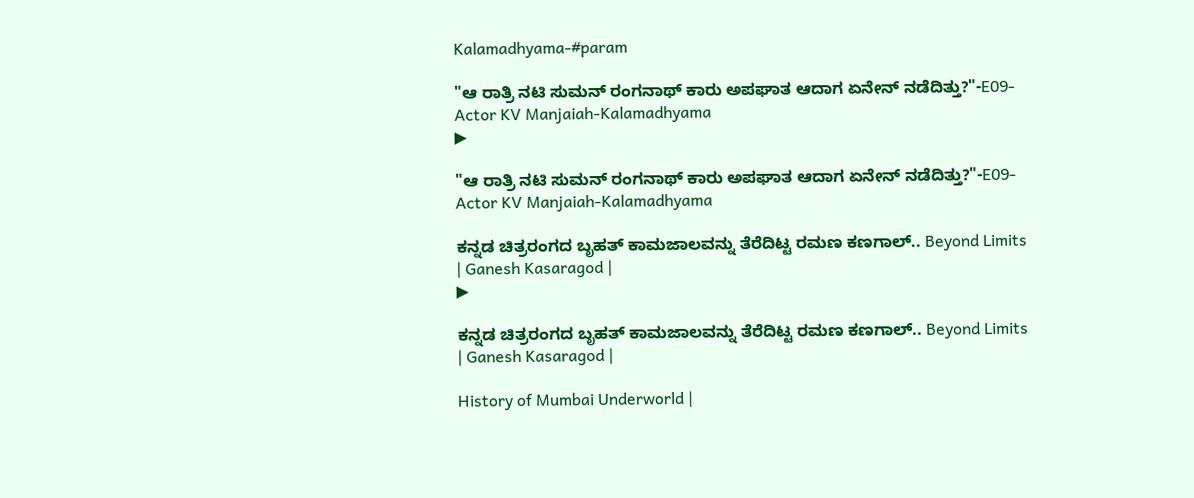Kalamadhyama-#param

"ಆ ರಾತ್ರಿ ನಟಿ ಸುಮನ್ ರಂಗನಾಥ್ ಕಾರು ಅಪಘಾತ ಆದಾಗ ಏನೇನ್ ನಡೆದಿತ್ತು?"-E09-Actor KV Manjaiah-Kalamadhyama
▶

"ಆ ರಾತ್ರಿ ನಟಿ ಸುಮನ್ ರಂಗನಾಥ್ ಕಾರು ಅಪಘಾತ ಆದಾಗ ಏನೇನ್ ನಡೆದಿತ್ತು?"-E09-Actor KV Manjaiah-Kalamadhyama

ಕನ್ನಡ ಚಿತ್ರರಂಗದ ಬೃಹತ್ ಕಾಮಜಾಲವನ್ನು ತೆರೆದಿಟ್ಟ ರಮಣ ಕಣಗಾಲ್.. Beyond Limits | Ganesh Kasaragod |
▶

ಕನ್ನಡ ಚಿತ್ರರಂಗದ ಬೃಹತ್ ಕಾಮಜಾಲವನ್ನು ತೆರೆದಿಟ್ಟ ರಮಣ ಕಣಗಾಲ್.. Beyond Limits | Ganesh Kasaragod |

History of Mumbai Underworld |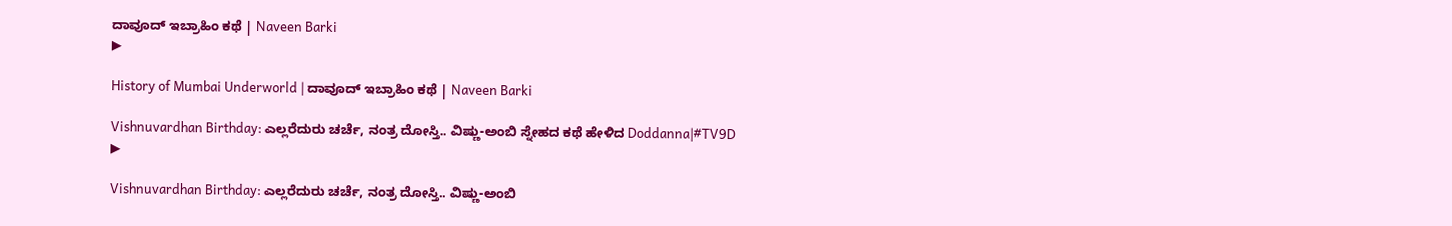ದಾವೂದ್ ಇಬ್ರಾಹಿಂ ಕಥೆ | Naveen Barki
▶

History of Mumbai Underworld | ದಾವೂದ್ ಇಬ್ರಾಹಿಂ ಕಥೆ | Naveen Barki

Vishnuvardhan Birthday: ಎಲ್ಲರೆದುರು ಚರ್ಚೆ, ನಂತ್ರ ದೋಸ್ತಿ.. ವಿಷ್ಣು-ಅಂಬಿ ಸ್ನೇಹದ ಕಥೆ ಹೇಳಿದ Doddanna|#TV9D
▶

Vishnuvardhan Birthday: ಎಲ್ಲರೆದುರು ಚರ್ಚೆ, ನಂತ್ರ ದೋಸ್ತಿ.. ವಿಷ್ಣು-ಅಂಬಿ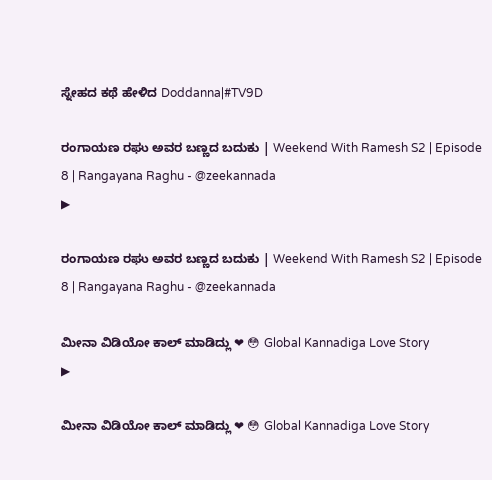ಸ್ನೇಹದ ಕಥೆ ಹೇಳಿದ Doddanna|#TV9D

ರಂಗಾಯಣ ರಘು ಅವರ ಬಣ್ಣದ ಬದುಕು | Weekend With Ramesh S2 | Episode 8 | Rangayana Raghu - @zeekannada
▶

ರಂಗಾಯಣ ರಘು ಅವರ ಬಣ್ಣದ ಬದುಕು | Weekend With Ramesh S2 | Episode 8 | Rangayana Raghu - @zeekannada

ಮೀನಾ ವಿಡಿಯೋ ಕಾಲ್ ಮಾಡಿದ್ಲು ❤ 😳 Global Kannadiga Love Story
▶

ಮೀನಾ ವಿಡಿಯೋ ಕಾಲ್ ಮಾಡಿದ್ಲು ❤ 😳 Global Kannadiga Love Story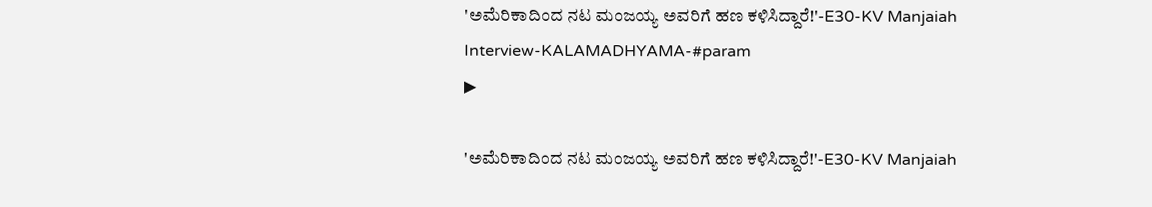'ಅಮೆರಿಕಾದಿಂದ ನಟ ಮಂಜಯ್ಯ ಅವರಿಗೆ ಹಣ ಕಳಿಸಿದ್ದಾರೆ!'-E30-KV Manjaiah Interview-KALAMADHYAMA-#param
▶

'ಅಮೆರಿಕಾದಿಂದ ನಟ ಮಂಜಯ್ಯ ಅವರಿಗೆ ಹಣ ಕಳಿಸಿದ್ದಾರೆ!'-E30-KV Manjaiah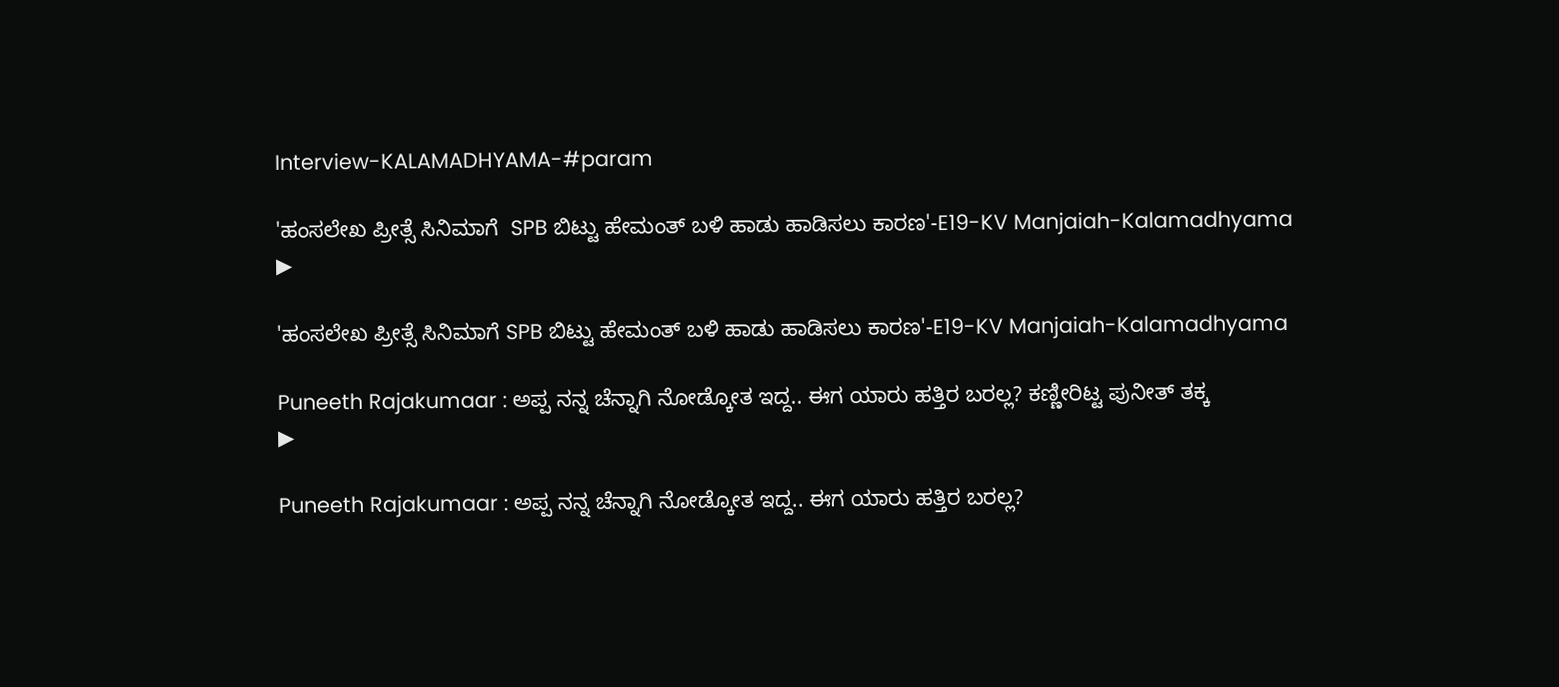Interview-KALAMADHYAMA-#param

'ಹಂಸಲೇಖ ಪ್ರೀತ್ಸೆ ಸಿನಿಮಾಗೆ  SPB ಬಿಟ್ಟು ಹೇಮಂತ್ ಬಳಿ ಹಾಡು ಹಾಡಿಸಲು ಕಾರಣ'-E19-KV Manjaiah-Kalamadhyama
▶

'ಹಂಸಲೇಖ ಪ್ರೀತ್ಸೆ ಸಿನಿಮಾಗೆ SPB ಬಿಟ್ಟು ಹೇಮಂತ್ ಬಳಿ ಹಾಡು ಹಾಡಿಸಲು ಕಾರಣ'-E19-KV Manjaiah-Kalamadhyama

Puneeth Rajakumaar : ಅಪ್ಪ ನನ್ನ ಚೆನ್ನಾಗಿ ನೋಡ್ಕೋತ ಇದ್ದ.. ಈಗ ಯಾರು ಹತ್ತಿರ ಬರಲ್ಲ? ಕಣ್ಣೀರಿಟ್ಟ ಪುನೀತ್ ತಕ್ಕ
▶

Puneeth Rajakumaar : ಅಪ್ಪ ನನ್ನ ಚೆನ್ನಾಗಿ ನೋಡ್ಕೋತ ಇದ್ದ.. ಈಗ ಯಾರು ಹತ್ತಿರ ಬರಲ್ಲ?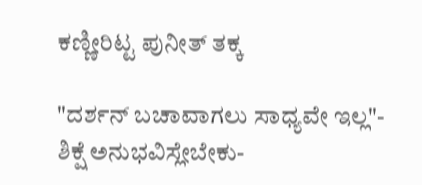ಕಣ್ಣೀರಿಟ್ಟ ಪುನೀತ್ ತಕ್ಕ

"ದರ್ಶನ್ ಬಚಾವಾಗಲು ಸಾಧ್ಯವೇ ಇಲ್ಲ"- ಶಿಕ್ಷೆ ಅನುಭವಿಸ್ಲೇಬೇಕು-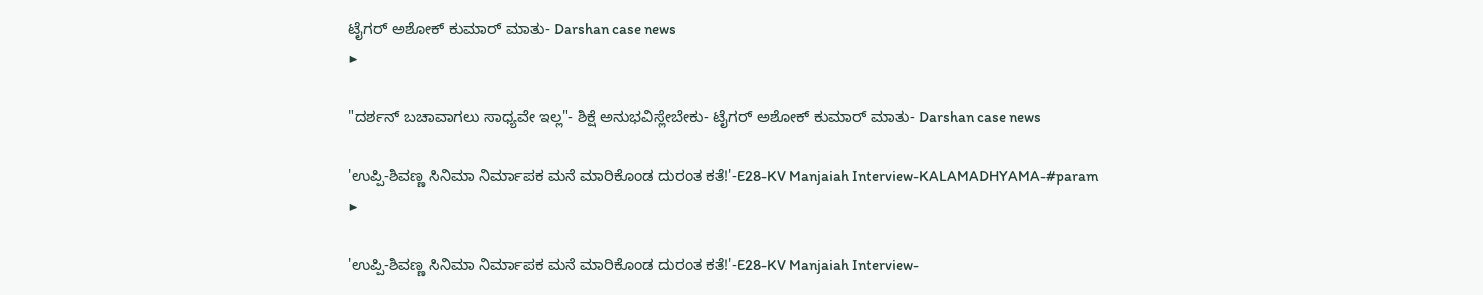ಟೈಗರ್ ಅಶೋಕ್ ಕುಮಾರ್ ಮಾತು- Darshan case news
▶

"ದರ್ಶನ್ ಬಚಾವಾಗಲು ಸಾಧ್ಯವೇ ಇಲ್ಲ"- ಶಿಕ್ಷೆ ಅನುಭವಿಸ್ಲೇಬೇಕು- ಟೈಗರ್ ಅಶೋಕ್ ಕುಮಾರ್ ಮಾತು- Darshan case news

'ಉಪ್ಪಿ-ಶಿವಣ್ಣ ಸಿನಿಮಾ ನಿರ್ಮಾಪಕ ಮನೆ ಮಾರಿಕೊಂಡ ದುರಂತ ಕತೆ!'-E28-KV Manjaiah Interview-KALAMADHYAMA-#param
▶

'ಉಪ್ಪಿ-ಶಿವಣ್ಣ ಸಿನಿಮಾ ನಿರ್ಮಾಪಕ ಮನೆ ಮಾರಿಕೊಂಡ ದುರಂತ ಕತೆ!'-E28-KV Manjaiah Interview-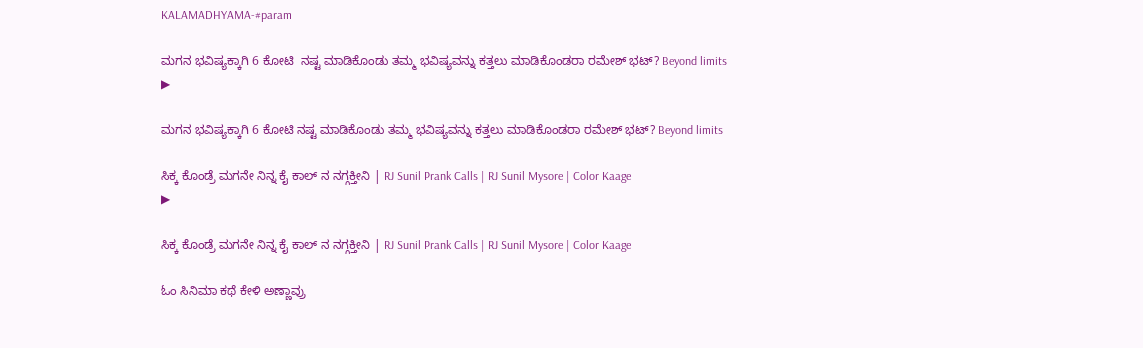KALAMADHYAMA-#param

ಮಗನ ಭವಿಷ್ಯಕ್ಕಾಗಿ 6 ಕೋಟಿ  ನಷ್ಟ ಮಾಡಿಕೊಂಡು ತಮ್ಮ ಭವಿಷ್ಯವನ್ನು ಕತ್ತಲು ಮಾಡಿಕೊಂಡರಾ ರಮೇಶ್ ಭಟ್? Beyond limits
▶

ಮಗನ ಭವಿಷ್ಯಕ್ಕಾಗಿ 6 ಕೋಟಿ ನಷ್ಟ ಮಾಡಿಕೊಂಡು ತಮ್ಮ ಭವಿಷ್ಯವನ್ನು ಕತ್ತಲು ಮಾಡಿಕೊಂಡರಾ ರಮೇಶ್ ಭಟ್? Beyond limits

ಸಿಕ್ಕ ಕೊಂಡ್ರೆ ಮಗನೇ ನಿನ್ನ ಕೈ ಕಾಲ್ ನ ನಗ್ಗಕ್ತೀನಿ | RJ Sunil Prank Calls | RJ Sunil Mysore | Color Kaage
▶

ಸಿಕ್ಕ ಕೊಂಡ್ರೆ ಮಗನೇ ನಿನ್ನ ಕೈ ಕಾಲ್ ನ ನಗ್ಗಕ್ತೀನಿ | RJ Sunil Prank Calls | RJ Sunil Mysore | Color Kaage

ಓಂ ಸಿನಿಮಾ ಕಥೆ ಕೇಳಿ ಅಣ್ಣಾವ್ರು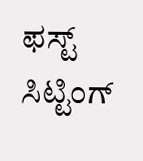ಫಸ್ಟ್ ಸಿಟ್ಟಿಂಗ್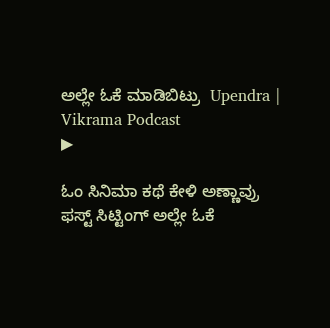ಅಲ್ಲೇ ಓಕೆ ಮಾಡಿಬಿಟ್ರು  Upendra |  Vikrama Podcast
▶

ಓಂ ಸಿನಿಮಾ ಕಥೆ ಕೇಳಿ ಅಣ್ಣಾವ್ರು ಫಸ್ಟ್ ಸಿಟ್ಟಿಂಗ್ ಅಲ್ಲೇ ಓಕೆ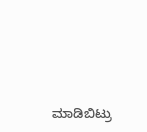ಮಾಡಿಬಿಟ್ರು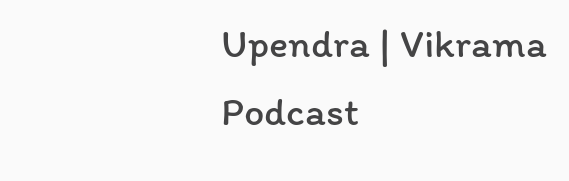Upendra | Vikrama Podcast